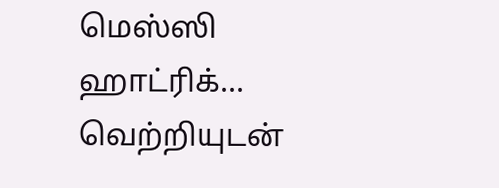மெஸ்ஸி ஹாட்ரிக்... வெற்றியுடன்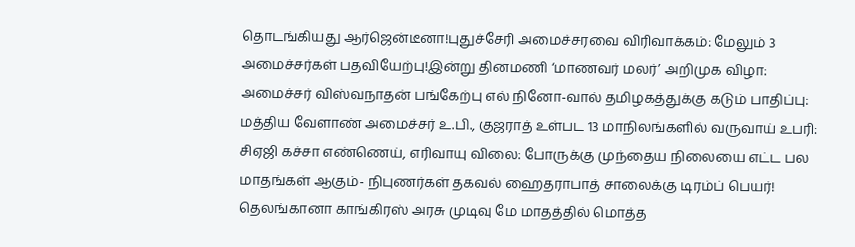தொடங்கியது ஆர்ஜென்டீனா!புதுச்சேரி அமைச்சரவை விரிவாக்கம்: மேலும் 3 அமைச்சர்கள் பதவியேற்பு!இன்று தினமணி ‘மாணவர் மலர்’ அறிமுக விழா: அமைச்சர் விஸ்வநாதன் பங்கேற்பு எல் நினோ-வால் தமிழகத்துக்கு கடும் பாதிப்பு: மத்திய வேளாண் அமைச்சர் உ.பி., குஜராத் உள்பட 13 மாநிலங்களில் வருவாய் உபரி: சிஏஜி கச்சா எண்ணெய், எரிவாயு விலை: போருக்கு முந்தைய நிலையை எட்ட பல மாதங்கள் ஆகும்- நிபுணர்கள் தகவல் ஹைதராபாத் சாலைக்கு டிரம்ப் பெயர்! தெலங்கானா காங்கிரஸ் அரசு முடிவு மே மாதத்தில் மொத்த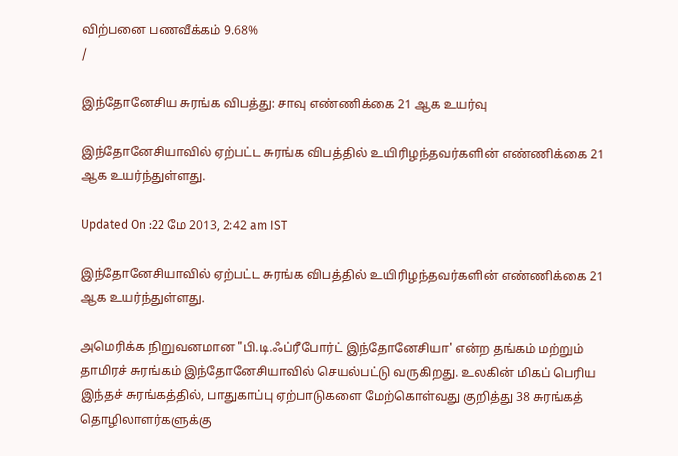விற்பனை பணவீக்கம் 9.68%
/

இந்தோனேசிய சுரங்க விபத்து: சாவு எண்ணிக்கை 21 ஆக உயர்வு

இந்தோனேசியாவில் ஏற்பட்ட சுரங்க விபத்தில் உயிரிழந்தவர்களின் எண்ணிக்கை 21 ஆக உயர்ந்துள்ளது.

Updated On :22 மே 2013, 2:42 am IST

இந்தோனேசியாவில் ஏற்பட்ட சுரங்க விபத்தில் உயிரிழந்தவர்களின் எண்ணிக்கை 21 ஆக உயர்ந்துள்ளது.

அமெரிக்க நிறுவனமான "பி.டி.ஃப்ரீபோர்ட் இந்தோனேசியா' என்ற தங்கம் மற்றும் தாமிரச் சுரங்கம் இந்தோனேசியாவில் செயல்பட்டு வருகிறது. உலகின் மிகப் பெரிய இந்தச் சுரங்கத்தில், பாதுகாப்பு ஏற்பாடுகளை மேற்கொள்வது குறித்து 38 சுரங்கத் தொழிலாளர்களுக்கு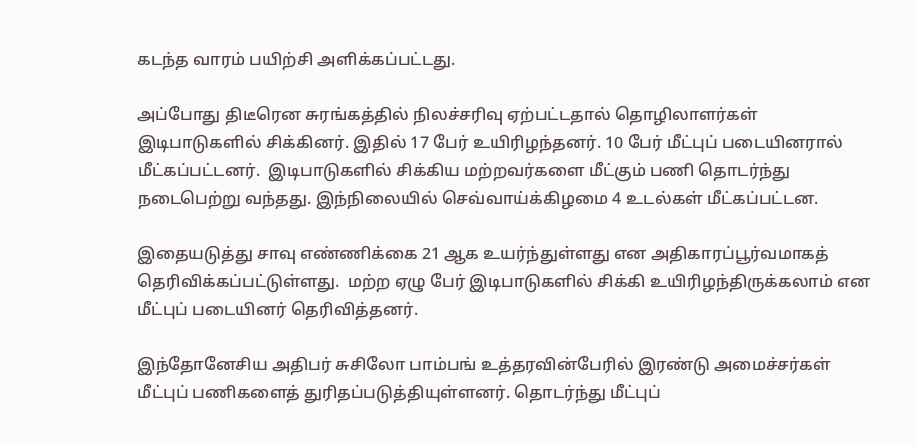கடந்த வாரம் பயிற்சி அளிக்கப்பட்டது.

அப்போது திடீரென சுரங்கத்தில் நிலச்சரிவு ஏற்பட்டதால் தொழிலாளர்கள் இடிபாடுகளில் சிக்கினர். இதில் 17 பேர் உயிரிழந்தனர். 10 பேர் மீட்புப் படையினரால் மீட்கப்பட்டனர்.  இடிபாடுகளில் சிக்கிய மற்றவர்களை மீட்கும் பணி தொடர்ந்து நடைபெற்று வந்தது. இந்நிலையில் செவ்வாய்க்கிழமை 4 உடல்கள் மீட்கப்பட்டன.

இதையடுத்து சாவு எண்ணிக்கை 21 ஆக உயர்ந்துள்ளது என அதிகாரப்பூர்வமாகத் தெரிவிக்கப்பட்டுள்ளது.  மற்ற ஏழு பேர் இடிபாடுகளில் சிக்கி உயிரிழந்திருக்கலாம் என மீட்புப் படையினர் தெரிவித்தனர்.

இந்தோனேசிய அதிபர் சுசிலோ பாம்பங் உத்தரவின்பேரில் இரண்டு அமைச்சர்கள் மீட்புப் பணிகளைத் துரிதப்படுத்தியுள்ளனர். தொடர்ந்து மீட்புப்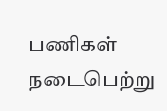பணிகள் நடைபெற்று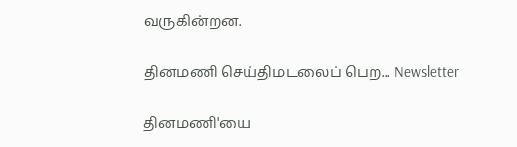வருகின்றன.

தினமணி செய்திமடலைப் பெற... Newsletter

தினமணி'யை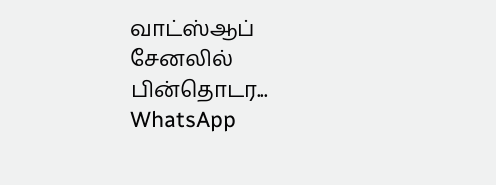வாட்ஸ்ஆப் சேனலில் பின்தொடர... WhatsApp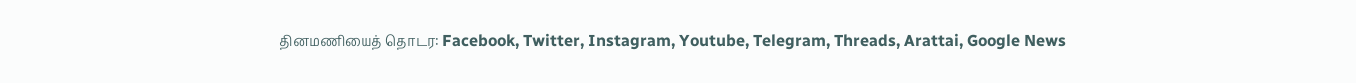தினமணியைத் தொடர: Facebook, Twitter, Instagram, Youtube, Telegram, Threads, Arattai, Google News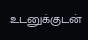உடனுக்குடன்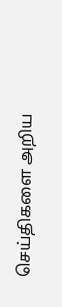செய்திகளை அறிய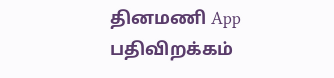தினமணி App பதிவிறக்கம்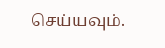செய்யவும்.